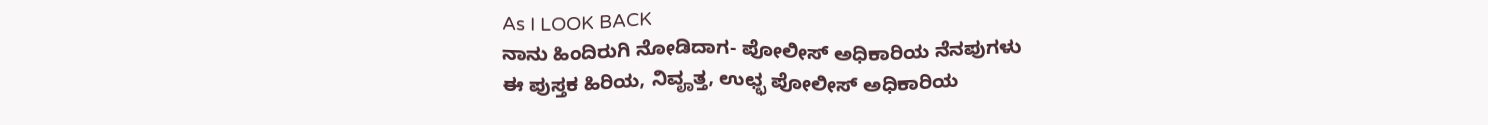As I LOOK BACK
ನಾನು ಹಿಂದಿರುಗಿ ನೋಡಿದಾಗ- ಪೋಲೀಸ್ ಅಧಿಕಾರಿಯ ನೆನಪುಗಳು
ಈ ಪುಸ್ತಕ ಹಿರಿಯ, ನಿವೄತ್ತ, ಉಛ್ಛ ಪೋಲೀಸ್ ಅಧಿಕಾರಿಯ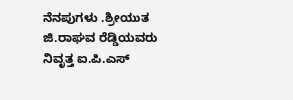ನೆನಪುಗಳು .ಶ್ರೀಯುತ ಜಿ.ರಾಘವ ರೆಡ್ಡಿಯವರು ನಿವೃತ್ತ ಐ.ಪಿ.ಎಸ್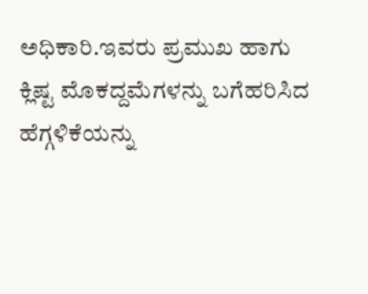ಅಧಿಕಾರಿ.ಇವರು ಪ್ರಮುಖ ಹಾಗು ಕ್ಲಿಷ್ಟ ಮೊಕದ್ದಮೆಗಳನ್ನು ಬಗೆಹರಿಸಿದ ಹೆಗ್ಗಳಿಕೆಯನ್ನು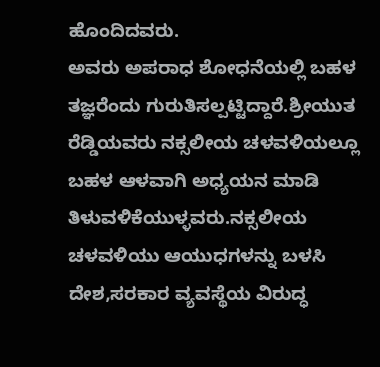ಹೊಂದಿದವರು.
ಅವರು ಅಪರಾಧ ಶೋಧನೆಯಲ್ಲಿ ಬಹಳ ತಜ್ಞರೆಂದು ಗುರುತಿಸಲ್ಪಟ್ಟಿದ್ದಾರೆ.ಶ್ರೀಯುತ ರೆಡ್ಡಿಯವರು ನಕ್ಸಲೀಯ ಚಳವಳಿಯಲ್ಲೂ ಬಹಳ ಆಳವಾಗಿ ಅಧ್ಯಯನ ಮಾಡಿ ತಿಳುವಳಿಕೆಯುಳ್ಳವರು.ನಕ್ಸಲೀಯ ಚಳವಳಿಯು ಆಯುಧಗಳನ್ನು ಬಳಸಿ ದೇಶ,ಸರಕಾರ ವ್ಯವಸ್ಥೆಯ ವಿರುದ್ಧ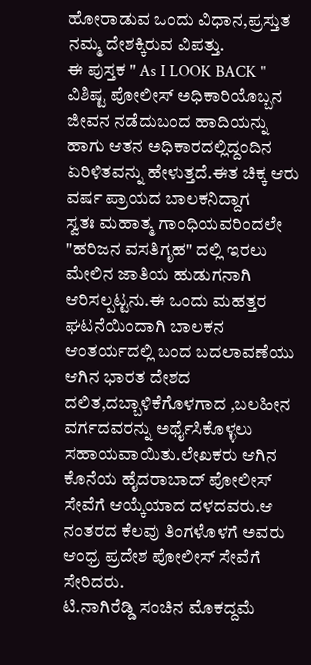ಹೋರಾಡುವ ಒಂದು ವಿಧಾನ,ಪ್ರಸ್ತುತ ನಮ್ಮ ದೇಶಕ್ಕಿರುವ ವಿಪತ್ತು.
ಈ ಪುಸ್ತಕ " As I LOOK BACK " ವಿಶಿಷ್ಟ ಪೋಲೀಸ್ ಅಧಿಕಾರಿಯೊಬ್ಬನ ಜೀವನ ನಡೆದುಬಂದ ಹಾದಿಯನ್ನು ಹಾಗು ಆತನ ಅಧಿಕಾರದಲ್ಲಿದ್ದಂದಿನ ಏರಿಳಿತವನ್ನು ಹೇಳುತ್ತದೆ.ಈತ ಚಿಕ್ಕ ಆರು ವರ್ಷ ಪ್ರಾಯದ ಬಾಲಕನಿದ್ದಾಗ
ಸ್ವತಃ ಮಹಾತ್ಮ ಗಾಂಧಿಯವರಿಂದಲೇ "ಹರಿಜನ ವಸತಿಗೃಹ" ದಲ್ಲಿ ಇರಲು ಮೇಲಿನ ಜಾತಿಯ ಹುಡುಗನಾಗಿ ಆರಿಸಲ್ಪಟ್ಟನು.ಈ ಒಂದು ಮಹತ್ತರ ಘಟನೆಯಿಂದಾಗಿ ಬಾಲಕನ ಆಂತರ್ಯದಲ್ಲಿ ಬಂದ ಬದಲಾವಣೆಯು ಆಗಿನ ಭಾರತ ದೇಶದ ದಲಿತ,ದಬ್ಬಾಳಿಕೆಗೊಳಗಾದ ,ಬಲಹೀನ ವರ್ಗದವರನ್ನು ಅರ್ಥೈಸಿಕೊಳ್ಳಲು ಸಹಾಯವಾಯಿತು.ಲೇಖಕರು ಆಗಿನ ಕೊನೆಯ ಹೈದರಾಬಾದ್ ಪೋಲೀಸ್ ಸೇವೆಗೆ ಆಯ್ಕೆಯಾದ ದಳದವರು.ಆ ನಂತರದ ಕೆಲವು ತಿಂಗಳೊಳಗೆ ಅವರು ಆಂಧ್ರ ಪ್ರದೇಶ ಪೋಲೀಸ್ ಸೇವೆಗೆ ಸೇರಿದರು.
ಟಿ.ನಾಗಿರೆಡ್ಡಿ ಸಂಚಿನ ಮೊಕದ್ದಮೆ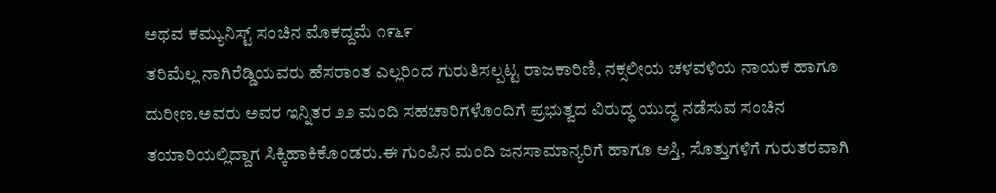ಅಥವ ಕಮ್ಯುನಿಸ್ಟ್ ಸಂಚಿನ ಮೊಕದ್ದಮೆ ೧೯೬೯
ತರಿಮೆಲ್ಲ ನಾಗಿರೆಡ್ಡಿಯವರು ಹೆಸರಾಂತ ಎಲ್ಲರಿಂದ ಗುರುತಿಸಲ್ಪಟ್ಟ ರಾಜಕಾರಿಣಿ, ನಕ್ಸಲೀಯ ಚಳವಳಿಯ ನಾಯಕ ಹಾಗೂ ದುರೀಣ.ಅವರು ಅವರ ಇನ್ನಿತರ ೨೨ ಮಂದಿ ಸಹಚಾರಿಗಳೊಂದಿಗೆ ಪ್ರಭುತ್ವದ ವಿರುದ್ಧ ಯುದ್ಧ ನಡೆಸುವ ಸಂಚಿನ ತಯಾರಿಯಲ್ಲಿದ್ದಾಗ ಸಿಕ್ಕಿಹಾಕಿಕೊಂಡರು.ಈ ಗುಂಪಿನ ಮಂದಿ ಜನಸಾಮಾನ್ಯರಿಗೆ ಹಾಗೂ ಆಸ್ತಿ, ಸೊತ್ತುಗಳಿಗೆ ಗುರುತರವಾಗಿ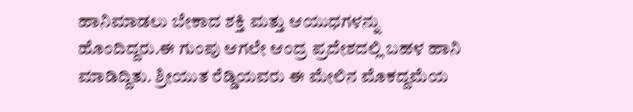ಹಾನಿಮಾಡಲು ಬೇಕಾದ ಶಕ್ತಿ ಮತ್ತು ಆಯುಧಗಳನ್ನು ಹೊಂದಿದ್ದರು.ಈ ಗುಂಪು ಆಗಲೇ ಆಂದ್ರ ಪ್ರದೇಶದಲ್ಲಿ ಬಹಳ ಹಾನಿ ಮಾಡಿದ್ದಿತು. ಶ್ರೀಯುತ ರೆಡ್ಡಿಯವರು ಈ ಮೇಲಿನ ಮೊಕದ್ದಮೆಯ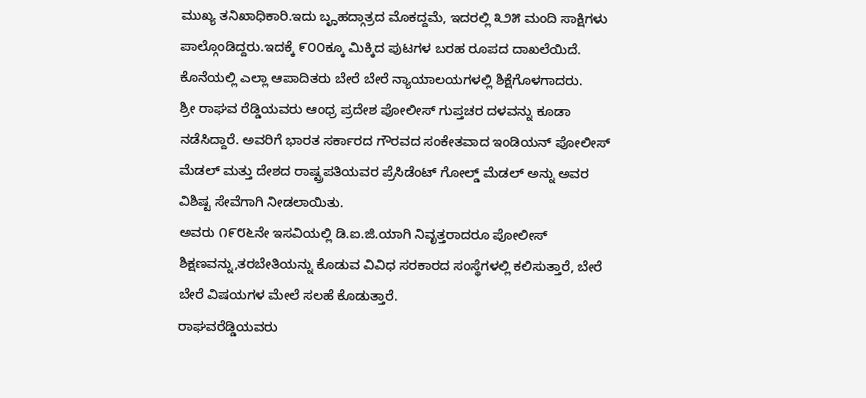ಮುಖ್ಯ ತನಿಖಾಧಿಕಾರಿ.ಇದು ಬೄಹದ್ಗಾತ್ರದ ಮೊಕದ್ದಮೆ, ಇದರಲ್ಲಿ ೩೨೫ ಮಂದಿ ಸಾಕ್ಷಿಗಳು ಪಾಲ್ಗೊಂಡಿದ್ದರು.ಇದಕ್ಕೆ ೯೦೦ಕ್ಕೂ ಮಿಕ್ಕಿದ ಪುಟಗಳ ಬರಹ ರೂಪದ ದಾಖಲೆಯಿದೆ. ಕೊನೆಯಲ್ಲಿ ಎಲ್ಲಾ ಆಪಾದಿತರು ಬೇರೆ ಬೇರೆ ನ್ಯಾಯಾಲಯಗಳಲ್ಲಿ ಶಿಕ್ಷೆಗೊಳಗಾದರು.
ಶ್ರೀ ರಾಘವ ರೆಡ್ಡಿಯವರು ಆಂಧ್ರ ಪ್ರದೇಶ ಪೋಲೀಸ್ ಗುಪ್ತಚರ ದಳವನ್ನು ಕೂಡಾ ನಡೆಸಿದ್ದಾರೆ. ಅವರಿಗೆ ಭಾರತ ಸರ್ಕಾರದ ಗೌರವದ ಸಂಕೇತವಾದ ಇಂಡಿಯನ್ ಪೋಲೀಸ್ ಮೆಡಲ್ ಮತ್ತು ದೇಶದ ರಾಷ್ಟ್ರಪತಿಯವರ ಪ್ರೆಸಿಡೆಂಟ್ ಗೋಲ್ಡ್ ಮೆಡಲ್ ಅನ್ನು ಅವರ ವಿಶಿಷ್ಟ ಸೇವೆಗಾಗಿ ನೀಡಲಾಯಿತು.
ಅವರು ೧೯೮೬ನೇ ಇಸವಿಯಲ್ಲಿ ಡಿ.ಐ.ಜಿ.ಯಾಗಿ ನಿವೃತ್ತರಾದರೂ ಪೋಲೀಸ್ ಶಿಕ್ಷಣವನ್ನು,ತರಬೇತಿಯನ್ನು ಕೊಡುವ ವಿವಿಧ ಸರಕಾರದ ಸಂಸ್ಥೆಗಳಲ್ಲಿ ಕಲಿಸುತ್ತಾರೆ, ಬೇರೆ ಬೇರೆ ವಿಷಯಗಳ ಮೇಲೆ ಸಲಹೆ ಕೊಡುತ್ತಾರೆ.
ರಾಘವರೆಡ್ಡಿಯವರು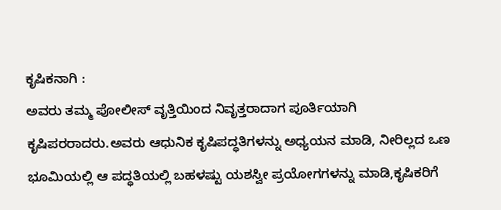ಕೃಷಿಕನಾಗಿ :
ಅವರು ತಮ್ಮ ಪೋಲೀಸ್ ವೃತ್ತಿಯಿಂದ ನಿವೃತ್ತರಾದಾಗ ಪೂರ್ತಿಯಾಗಿ ಕೃಷಿಪರರಾದರು.ಅವರು ಆಧುನಿಕ ಕೃಷಿಪದ್ಧತಿಗಳನ್ನು ಅಧ್ಯಯನ ಮಾಡಿ, ನೀರಿಲ್ಲದ ಒಣ ಭೂಮಿಯಲ್ಲಿ ಆ ಪದ್ಧತಿಯಲ್ಲಿ ಬಹಳಷ್ಟು ಯಶಸ್ವೀ ಪ್ರಯೋಗಗಳನ್ನು ಮಾಡಿ,ಕೃಷಿಕರಿಗೆ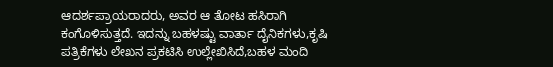ಆದರ್ಶಪ್ರಾಯರಾದರು, ಅವರ ಆ ತೋಟ ಹಸಿರಾಗಿ ಕಂಗೊಳಿಸುತ್ತದೆ. ಇದನ್ನು ಬಹಳಷ್ಟು ವಾರ್ತಾ ದೈನಿಕಗಳು,ಕೃಷಿ ಪತ್ರಿಕೆಗಳು ಲೇಖನ ಪ್ರಕಟಿಸಿ ಉಲ್ಲೇಖಿಸಿದೆ,ಬಹಳ ಮಂದಿ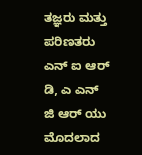ತಜ್ಞರು ಮತ್ತು ಪರಿಣತರು ಎನ್ ಐ ಆರ್ ಡಿ, ಎ ಎನ್ ಜಿ ಆರ್ ಯು ಮೊದಲಾದ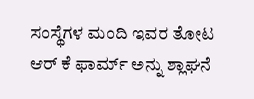ಸಂಸ್ಥೆಗಳ ಮಂದಿ ಇವರ ತೋಟ ಆರ್ ಕೆ ಫಾರ್ಮ್ ಅನ್ನು ಶ್ಲಾಘನೆ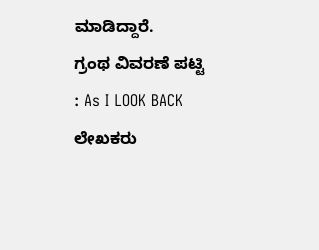ಮಾಡಿದ್ದಾರೆ.
ಗ್ರಂಥ ವಿವರಣೆ ಪಟ್ಟಿ : As I LOOK BACK ಲೇಖಕರು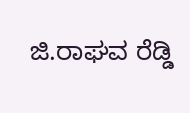ಜಿ.ರಾಘವ ರೆಡ್ಡಿ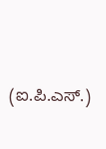(ಐ.ಪಿ.ಎಸ್.)